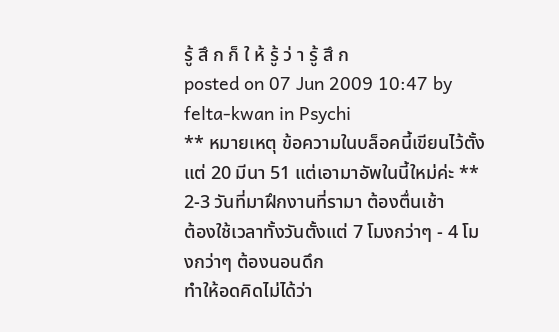รู้ สึ ก ก็ ใ ห้ รู้ ว่ า รู้ สึ ก
posted on 07 Jun 2009 10:47 by felta-kwan in Psychi
** หมายเหตุ ข้อความในบล็อคนี้เขียนไว้ตั้งแต่ 20 มีนา 51 แต่เอามาอัพในนี้ใหม่ค่ะ **
2-3 วันที่มาฝึกงานที่รามา ต้องตื่นเช้า
ต้องใช้เวลาทั้งวันตั้งแต่ 7 โมงกว่าๆ - 4 โมงกว่าๆ ต้องนอนดึก
ทำให้อดคิดไม่ได้ว่า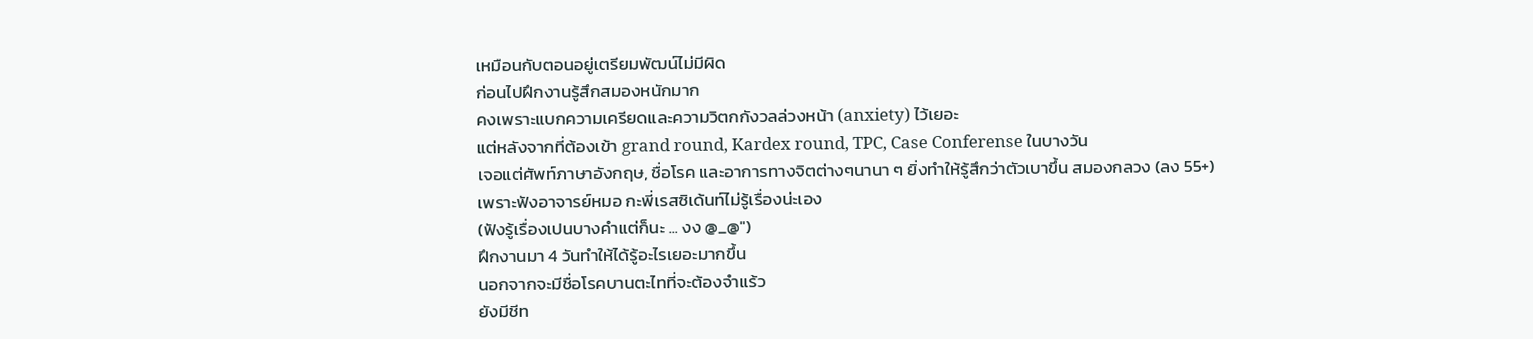เหมือนกับตอนอยู่เตรียมพัฒน์ไม่มีผิด
ก่อนไปฝึกงานรู้สึกสมองหนักมาก
คงเพราะแบกความเครียดและความวิตกกังวลล่วงหน้า (anxiety) ไว้เยอะ
แต่หลังจากที่ต้องเข้า grand round, Kardex round, TPC, Case Conferense ในบางวัน
เจอแต่ศัพท์ภาษาอังกฤษ, ชื่อโรค และอาการทางจิตต่างๆนานา ๆ ยิ่งทำให้รู้สึกว่าตัวเบาขึ้น สมองกลวง (ลง 55+)
เพราะฟังอาจารย์หมอ กะพี่เรสซิเด้นท์ไม่รู้เรื่องน่ะเอง
(ฟังรู้เรื่องเปนบางคำแต่ก็นะ ... งง @_@")
ฝึกงานมา 4 วันทำให้ได้รู้อะไรเยอะมากขึ้น
นอกจากจะมีชื่อโรคบานตะไทที่จะต้องจำแร้ว
ยังมีชีท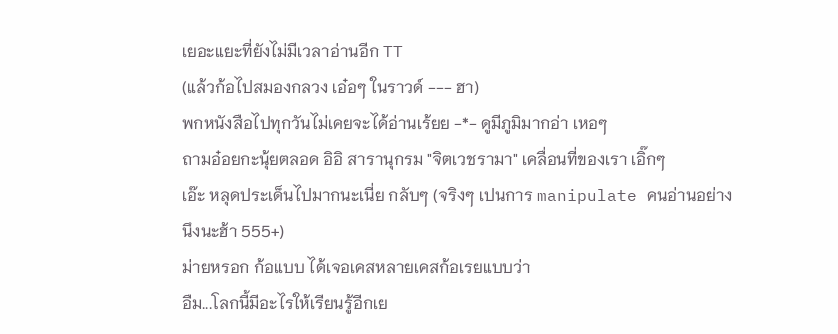เยอะแยะที่ยังไม่มีเวลาอ่านอีก TT
(แล้วก้อไปสมองกลวง เอ๋อๆ ในราวด์ --- ฮา)
พกหนังสือไปทุกวันไม่เคยจะได้อ่านเร้ยย -*- ดูมีภูมิมากอ่า เหอๆ
ถามอ๋อยกะนุ้ยตลอด อิอิ สารานุกรม "จิตเวชรามา" เคลื่อนที่ของเรา เอิ๊กๆ
เอ๊ะ หลุดประเด็นไปมากนะเนี่ย กลับๆ (จริงๆ เปนการ manipulate คนอ่านอย่างนึงนะฮ้า 555+)
ม่ายหรอก ก้อแบบ ได้เจอเคสหลายเคสก้อเรยแบบว่า
อืม...โลกนี้มีอะไรให้เรียนรู้อีกเย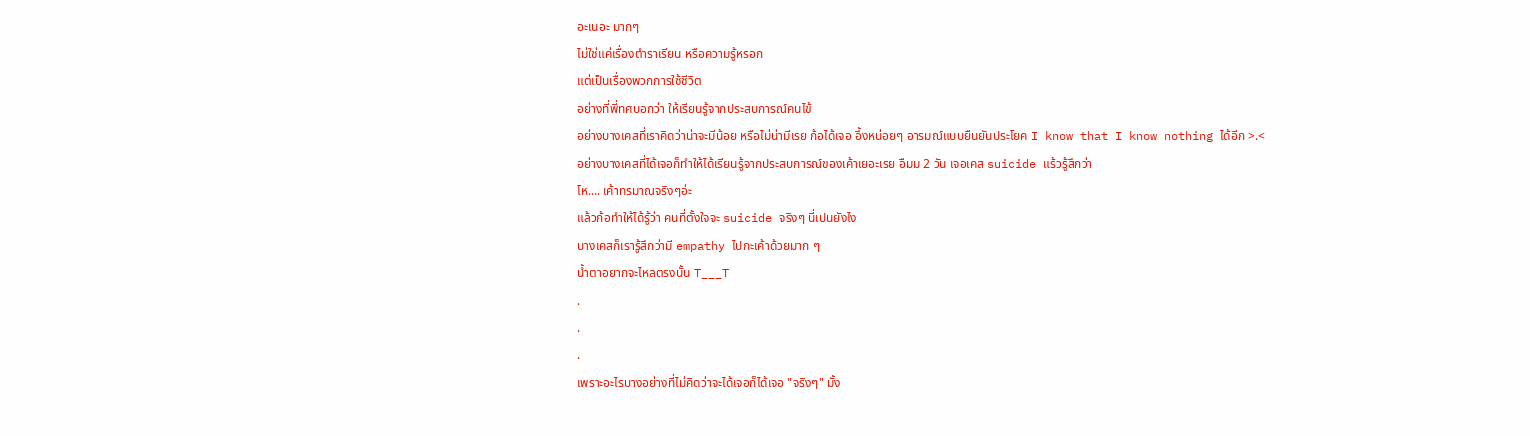อะเนอะ มากๆ
ไม่ใช่แค่เรื่องตำราเรียน หรือความรู้หรอก
แต่เป็นเรื่องพวกการใช้ชีวิต
อย่างที่พี่ทศบอกว่า ให้เรียนรู้จากประสบการณ์คนไข้
อย่างบางเคสที่เราคิดว่าน่าจะมีน้อย หรือไม่น่ามีเรย ก้อได้เจอ อึ้งหน่อยๆ อารมณ์แบบยืนยันประโยค I know that I know nothing ได้อีก >.<
อย่างบางเคสที่ได้เจอก็ทำให้ได้เรียนรู้จากประสบการณ์ของเค้าเยอะเรย อืมม 2 วัน เจอเคส suicide แร้วรู้สึกว่า
โห.... เค้าทรมาณจริงๆอ่ะ
แล้วก้อทำให้ได้รู้ว่า คนที่ตั้งใจจะ suicide จริงๆ นี่เปนยังไง
บางเคสก็เรารู้สึกว่ามี empathy ไปกะเค้าด้วยมาก ๆ
น้ำตาอยากจะไหลตรงนั้น T___T
.
.
.
เพราะอะไรบางอย่างที่ไม่คิดว่าจะได้เจอก็ได้เจอ "จริงๆ" มั้ง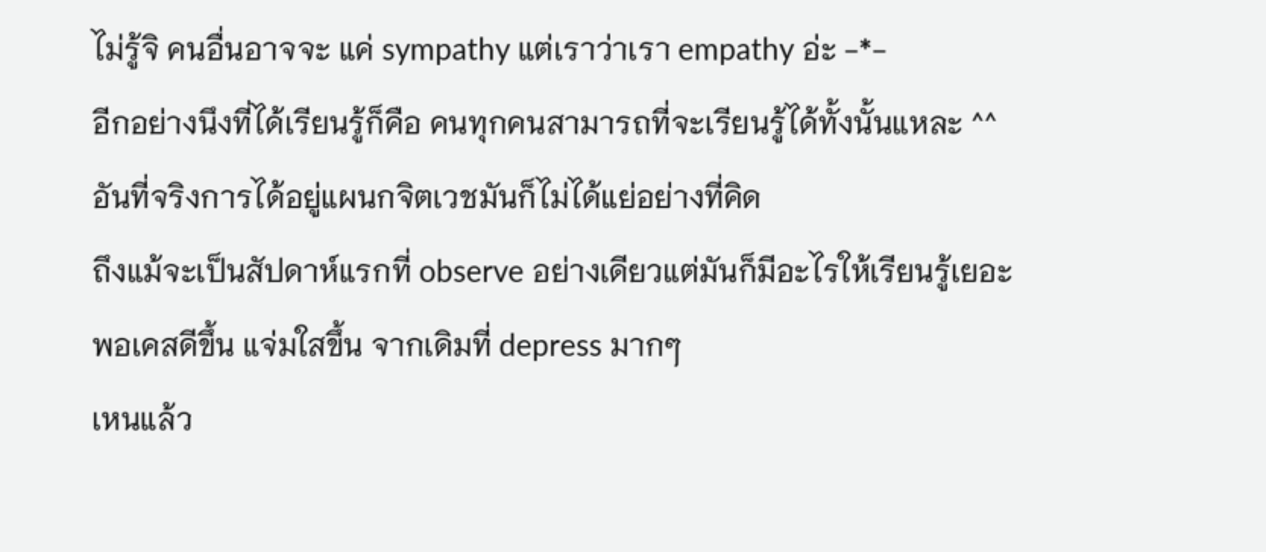ไม่รู้จิ คนอื่นอาจจะ แค่ sympathy แต่เราว่าเรา empathy อ่ะ -*-
อีกอย่างนึงที่ได้เรียนรู้ก็คือ คนทุกคนสามารถที่จะเรียนรู้ได้ทั้งนั้นแหละ ^^
อันที่จริงการได้อยู่แผนกจิตเวชมันก็ไม่ได้แย่อย่างที่คิด
ถึงแม้จะเป็นสัปดาห์แรกที่ observe อย่างเดียวแต่มันก็มีอะไรให้เรียนรู้เยอะ
พอเคสดีขึ้น แจ่มใสขึ้น จากเดิมที่ depress มากๆ
เหนแล้ว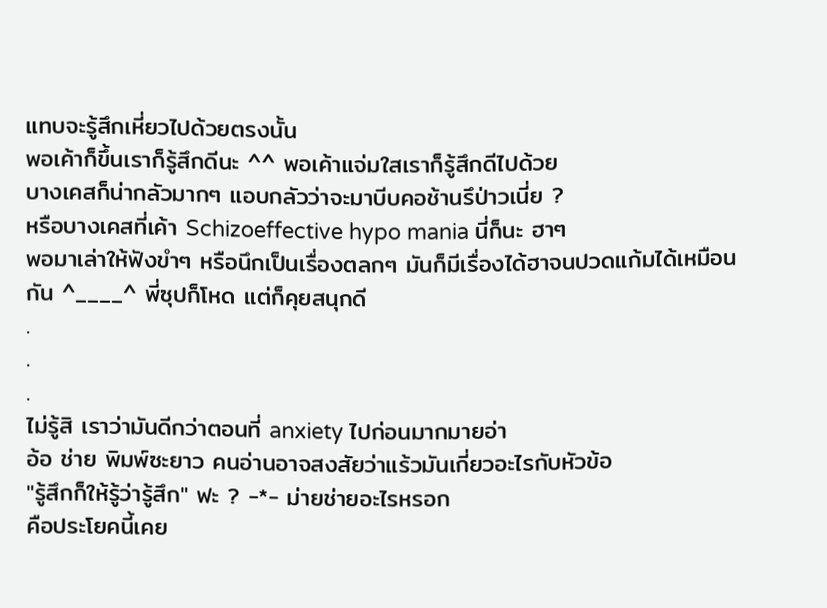แทบจะรู้สึกเหี่ยวไปด้วยตรงนั้น
พอเค้าก็ขึ้นเราก็รู้สึกดีนะ ^^ พอเค้าแจ่มใสเราก็รู้สึกดีไปด้วย
บางเคสก็น่ากลัวมากๆ แอบกลัวว่าจะมาบีบคอช้านรึป่าวเนี่ย ?
หรือบางเคสที่เค้า Schizoeffective hypo mania นี่ก็นะ ฮาๆ
พอมาเล่าให้ฟังขำๆ หรือนึกเป็นเรื่องตลกๆ มันก็มีเรื่องได้ฮาจนปวดแก้มได้เหมือนกัน ^____^ พี่ซุปก็โหด แต่ก็คุยสนุกดี
.
.
.
ไม่รู้สิ เราว่ามันดีกว่าตอนที่ anxiety ไปก่อนมากมายอ่า
อ้อ ช่าย พิมพ์ซะยาว คนอ่านอาจสงสัยว่าแร้วมันเกี่ยวอะไรกับหัวข้อ
"รู้สึกก็ให้รู้ว่ารู้สึก" ฟะ ? -*- ม่ายช่ายอะไรหรอก
คือประโยคนี้เคย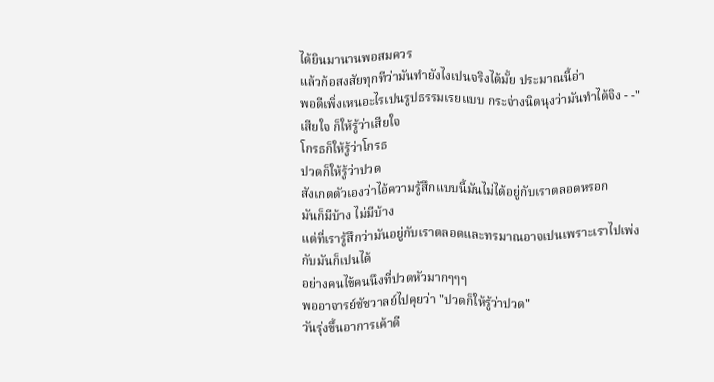ได้ยินมานานพอสมควร
แล้วก้อสงสัยทุกทีว่ามันทำยังไงเปนจริงได้มั้ย ประมาณนี้อ่า
พอดีเพิ่งเหนอะไรเปนรูปธรรมเรยแบบ กระจ่างนิดนุงว่ามันทำได้จิง - -"
เสียใจ ก็ให้รู้ว่าเสียใจ
โกรธก็ให้รู้ว่าโกรธ
ปวดก็ให้รู้ว่าปวด
สังเกตตัวเองว่าไอ้ความรู้สึกแบบนี้มันไม่ได้อยู่กับเราตลอดหรอก
มันก็มีบ้าง ไม่มีบ้าง
แต่ที่เรารู้สึกว่ามันอยู่กับเราตลอดและทรมาณอาจเปนเพราะเราไปเพ่งกับมันก็เปนได้
อย่างคนไข้คนนึงที่ปวดหัวมากๆๆๆ
พออาจารย์ชัชวาลย์ไปคุยว่า "ปวดก็ให้รู้ว่าปวด"
วันรุ่งขึ้นอาการเค้าดี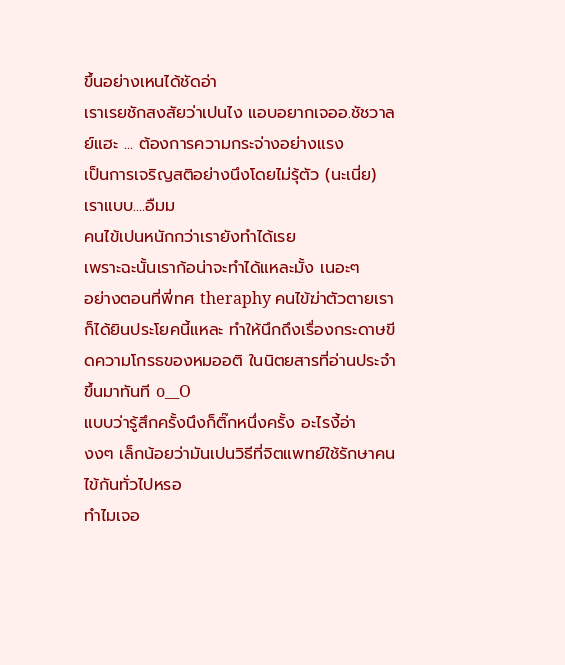ขึ้นอย่างเหนได้ชัดอ่า
เราเรยชักสงสัยว่าเปนไง แอบอยากเจออ.ชัชวาลย์แฮะ ... ต้องการความกระจ่างอย่างแรง
เป็นการเจริญสติอย่างนึงโดยไม่รุ้ตัว (นะเนี่ย) เราแบบ....อืมม
คนไข้เปนหนักกว่าเรายังทำได้เรย
เพราะฉะนั้นเราก้อน่าจะทำได้แหละมั้ง เนอะๆ
อย่างตอนที่พี่ทศ theraphy คนไข้ฆ่าตัวตายเราก็ได้ยินประโยคนี้แหละ ทำให้นึกถึงเรื่องกระดาษขีดความโกรธของหมออติ ในนิตยสารที่อ่านประจำขึ้นมาทันที o__O
แบบว่ารู้สึกครั้งนึงก็ติ๊กหนึ่งครั้ง อะไรงี้อ่า
งงๆ เล็กน้อยว่ามันเปนวิธีที่จิตแพทย์ใช้รักษาคนไข้กันทั่วไปหรอ
ทำไมเจอ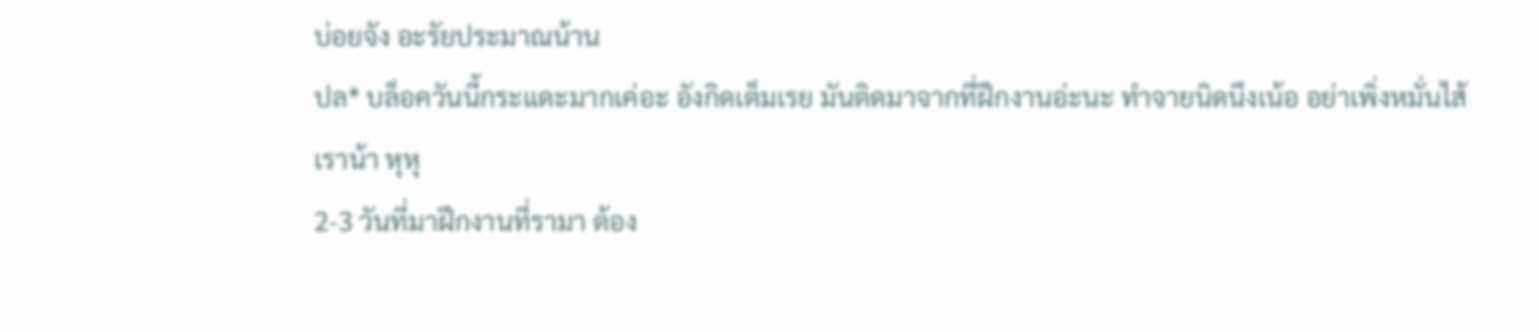บ่อยจัง อะรัยประมาณน้าน
ปล* บล็อควันนี้กระแดะมากเค่อะ อังกิดเต็มเรย มันติดมาจากที่ฝึกงานอ่ะนะ ทำจายนิดนึงเน้อ อย่าเพิ่งหมั่นไส้เราน้า หุหุ
2-3 วันที่มาฝึกงานที่รามา ต้อง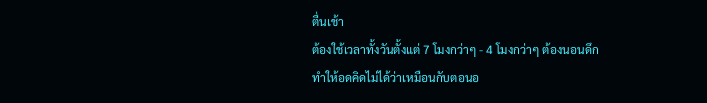ตื่นเช้า
ต้องใช้เวลาทั้งวันตั้งแต่ 7 โมงกว่าๆ - 4 โมงกว่าๆ ต้องนอนดึก
ทำให้อดคิดไม่ได้ว่าเหมือนกับตอนอ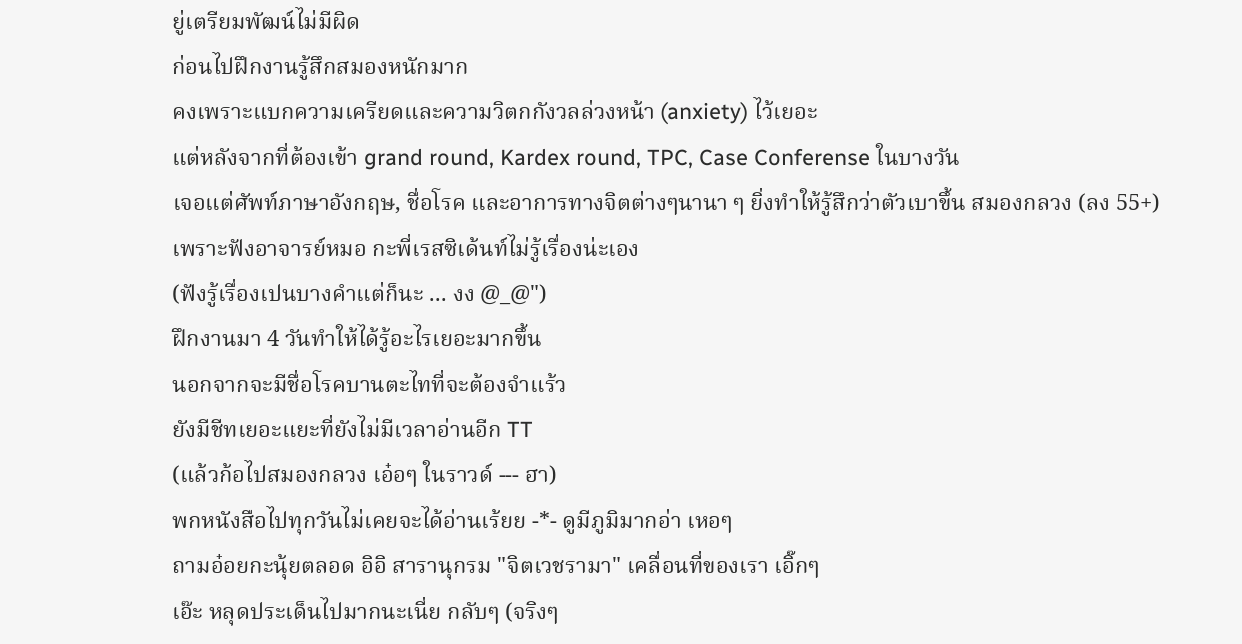ยู่เตรียมพัฒน์ไม่มีผิด
ก่อนไปฝึกงานรู้สึกสมองหนักมาก
คงเพราะแบกความเครียดและความวิตกกังวลล่วงหน้า (anxiety) ไว้เยอะ
แต่หลังจากที่ต้องเข้า grand round, Kardex round, TPC, Case Conferense ในบางวัน
เจอแต่ศัพท์ภาษาอังกฤษ, ชื่อโรค และอาการทางจิตต่างๆนานา ๆ ยิ่งทำให้รู้สึกว่าตัวเบาขึ้น สมองกลวง (ลง 55+)
เพราะฟังอาจารย์หมอ กะพี่เรสซิเด้นท์ไม่รู้เรื่องน่ะเอง
(ฟังรู้เรื่องเปนบางคำแต่ก็นะ ... งง @_@")
ฝึกงานมา 4 วันทำให้ได้รู้อะไรเยอะมากขึ้น
นอกจากจะมีชื่อโรคบานตะไทที่จะต้องจำแร้ว
ยังมีชีทเยอะแยะที่ยังไม่มีเวลาอ่านอีก TT
(แล้วก้อไปสมองกลวง เอ๋อๆ ในราวด์ --- ฮา)
พกหนังสือไปทุกวันไม่เคยจะได้อ่านเร้ยย -*- ดูมีภูมิมากอ่า เหอๆ
ถามอ๋อยกะนุ้ยตลอด อิอิ สารานุกรม "จิตเวชรามา" เคลื่อนที่ของเรา เอิ๊กๆ
เอ๊ะ หลุดประเด็นไปมากนะเนี่ย กลับๆ (จริงๆ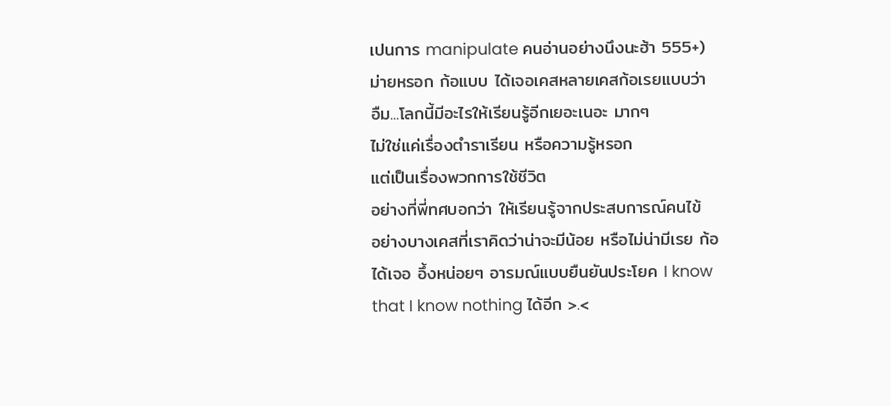เปนการ manipulate คนอ่านอย่างนึงนะฮ้า 555+)
ม่ายหรอก ก้อแบบ ได้เจอเคสหลายเคสก้อเรยแบบว่า
อืม...โลกนี้มีอะไรให้เรียนรู้อีกเยอะเนอะ มากๆ
ไม่ใช่แค่เรื่องตำราเรียน หรือความรู้หรอก
แต่เป็นเรื่องพวกการใช้ชีวิต
อย่างที่พี่ทศบอกว่า ให้เรียนรู้จากประสบการณ์คนไข้
อย่างบางเคสที่เราคิดว่าน่าจะมีน้อย หรือไม่น่ามีเรย ก้อได้เจอ อึ้งหน่อยๆ อารมณ์แบบยืนยันประโยค I know that I know nothing ได้อีก >.<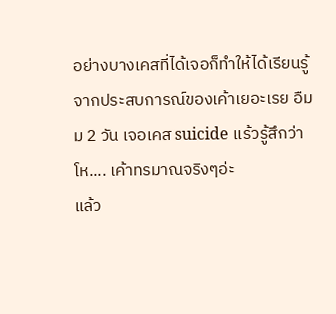อย่างบางเคสที่ได้เจอก็ทำให้ได้เรียนรู้จากประสบการณ์ของเค้าเยอะเรย อืมม 2 วัน เจอเคส suicide แร้วรู้สึกว่า
โห.... เค้าทรมาณจริงๆอ่ะ
แล้ว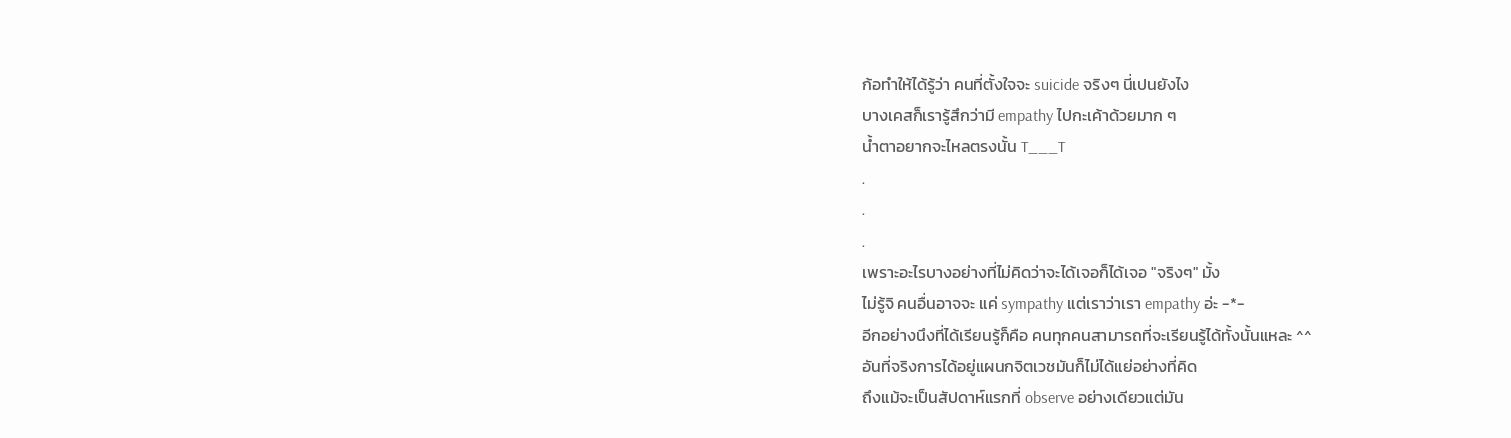ก้อทำให้ได้รู้ว่า คนที่ตั้งใจจะ suicide จริงๆ นี่เปนยังไง
บางเคสก็เรารู้สึกว่ามี empathy ไปกะเค้าด้วยมาก ๆ
น้ำตาอยากจะไหลตรงนั้น T___T
.
.
.
เพราะอะไรบางอย่างที่ไม่คิดว่าจะได้เจอก็ได้เจอ "จริงๆ" มั้ง
ไม่รู้จิ คนอื่นอาจจะ แค่ sympathy แต่เราว่าเรา empathy อ่ะ -*-
อีกอย่างนึงที่ได้เรียนรู้ก็คือ คนทุกคนสามารถที่จะเรียนรู้ได้ทั้งนั้นแหละ ^^
อันที่จริงการได้อยู่แผนกจิตเวชมันก็ไม่ได้แย่อย่างที่คิด
ถึงแม้จะเป็นสัปดาห์แรกที่ observe อย่างเดียวแต่มัน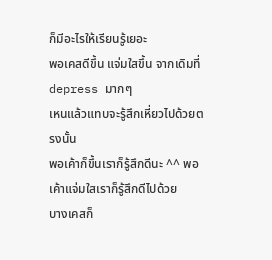ก็มีอะไรให้เรียนรู้เยอะ
พอเคสดีขึ้น แจ่มใสขึ้น จากเดิมที่ depress มากๆ
เหนแล้วแทบจะรู้สึกเหี่ยวไปด้วยตรงนั้น
พอเค้าก็ขึ้นเราก็รู้สึกดีนะ ^^ พอเค้าแจ่มใสเราก็รู้สึกดีไปด้วย
บางเคสก็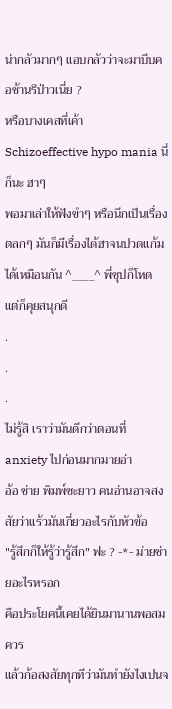น่ากลัวมากๆ แอบกลัวว่าจะมาบีบคอช้านรึป่าวเนี่ย ?
หรือบางเคสที่เค้า Schizoeffective hypo mania นี่ก็นะ ฮาๆ
พอมาเล่าให้ฟังขำๆ หรือนึกเป็นเรื่องตลกๆ มันก็มีเรื่องได้ฮาจนปวดแก้มได้เหมือนกัน ^____^ พี่ซุปก็โหด แต่ก็คุยสนุกดี
.
.
.
ไม่รู้สิ เราว่ามันดีกว่าตอนที่ anxiety ไปก่อนมากมายอ่า
อ้อ ช่าย พิมพ์ซะยาว คนอ่านอาจสงสัยว่าแร้วมันเกี่ยวอะไรกับหัวข้อ
"รู้สึกก็ให้รู้ว่ารู้สึก" ฟะ ? -*- ม่ายช่ายอะไรหรอก
คือประโยคนี้เคยได้ยินมานานพอสมควร
แล้วก้อสงสัยทุกทีว่ามันทำยังไงเปนจ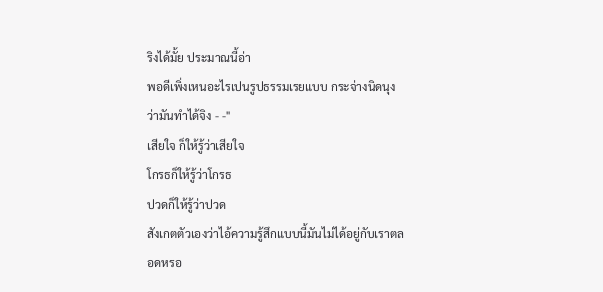ริงได้มั้ย ประมาณนี้อ่า
พอดีเพิ่งเหนอะไรเปนรูปธรรมเรยแบบ กระจ่างนิดนุงว่ามันทำได้จิง - -"
เสียใจ ก็ให้รู้ว่าเสียใจ
โกรธก็ให้รู้ว่าโกรธ
ปวดก็ให้รู้ว่าปวด
สังเกตตัวเองว่าไอ้ความรู้สึกแบบนี้มันไม่ได้อยู่กับเราตลอดหรอ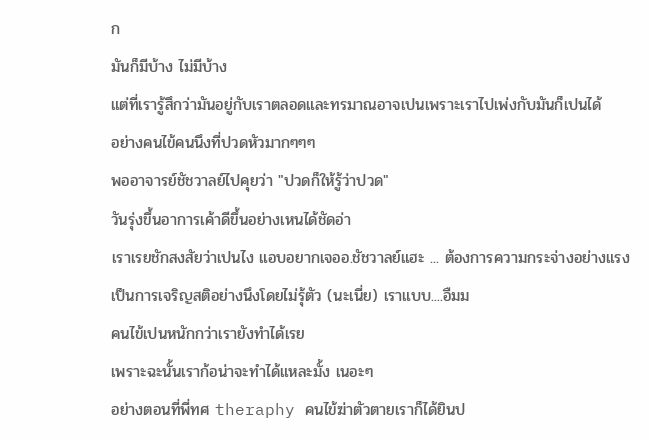ก
มันก็มีบ้าง ไม่มีบ้าง
แต่ที่เรารู้สึกว่ามันอยู่กับเราตลอดและทรมาณอาจเปนเพราะเราไปเพ่งกับมันก็เปนได้
อย่างคนไข้คนนึงที่ปวดหัวมากๆๆๆ
พออาจารย์ชัชวาลย์ไปคุยว่า "ปวดก็ให้รู้ว่าปวด"
วันรุ่งขึ้นอาการเค้าดีขึ้นอย่างเหนได้ชัดอ่า
เราเรยชักสงสัยว่าเปนไง แอบอยากเจออ.ชัชวาลย์แฮะ ... ต้องการความกระจ่างอย่างแรง
เป็นการเจริญสติอย่างนึงโดยไม่รุ้ตัว (นะเนี่ย) เราแบบ....อืมม
คนไข้เปนหนักกว่าเรายังทำได้เรย
เพราะฉะนั้นเราก้อน่าจะทำได้แหละมั้ง เนอะๆ
อย่างตอนที่พี่ทศ theraphy คนไข้ฆ่าตัวตายเราก็ได้ยินป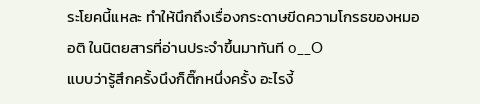ระโยคนี้แหละ ทำให้นึกถึงเรื่องกระดาษขีดความโกรธของหมออติ ในนิตยสารที่อ่านประจำขึ้นมาทันที o__O
แบบว่ารู้สึกครั้งนึงก็ติ๊กหนึ่งครั้ง อะไรงี้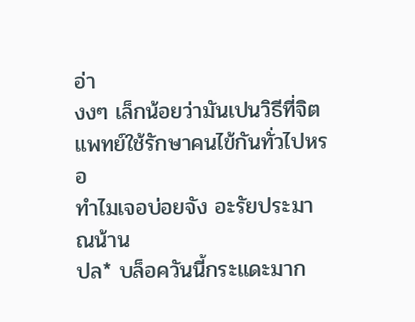อ่า
งงๆ เล็กน้อยว่ามันเปนวิธีที่จิตแพทย์ใช้รักษาคนไข้กันทั่วไปหรอ
ทำไมเจอบ่อยจัง อะรัยประมาณน้าน
ปล* บล็อควันนี้กระแดะมาก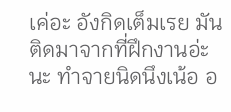เค่อะ อังกิดเต็มเรย มันติดมาจากที่ฝึกงานอ่ะนะ ทำจายนิดนึงเน้อ อ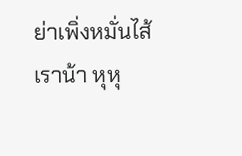ย่าเพิ่งหมั่นไส้เราน้า หุหุ